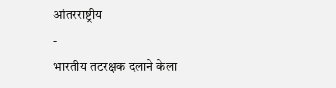आंतरराष्ट्रीय
-
भारतीय तटरक्षक दलाने केला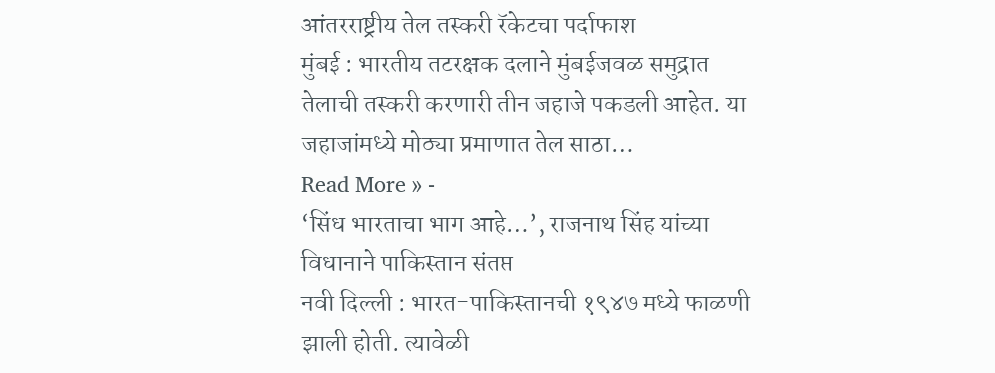आंतरराष्ट्रीय तेल तस्करी रॅकेटचा पर्दाफाश
मुंबई : भारतीय तटरक्षक दलाने मुंबईजवळ समुद्रात तेलाची तस्करी करणारी तीन जहाजे पकडली आहेत. या जहाजांमध्ये मोठ्या प्रमाणात तेल साठा…
Read More » -
‘सिंध भारताचा भाग आहे…’, राजनाथ सिंह यांच्या विधानाने पाकिस्तान संतप्त
नवी दिल्ली : भारत-पाकिस्तानची १९४७ मध्ये फाळणी झाली होती. त्यावेळी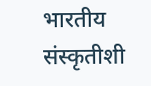भारतीय संस्कृतीशी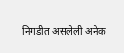निगडीत असलेली अनेक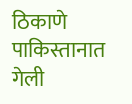ठिकाणे पाकिस्तानात गेली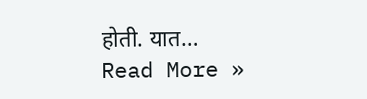होती. यात…
Read More »